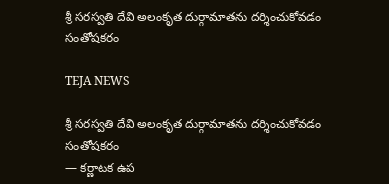శ్రీ సరస్వతి దేవి అలంకృత దుర్గామాతను దర్శించుకోవడం సంతోషకరం

TEJA NEWS

శ్రీ సరస్వతి దేవి అలంకృత దుర్గామాతను దర్శించుకోవడం సంతోషకరం
— కర్ణాటక ఉప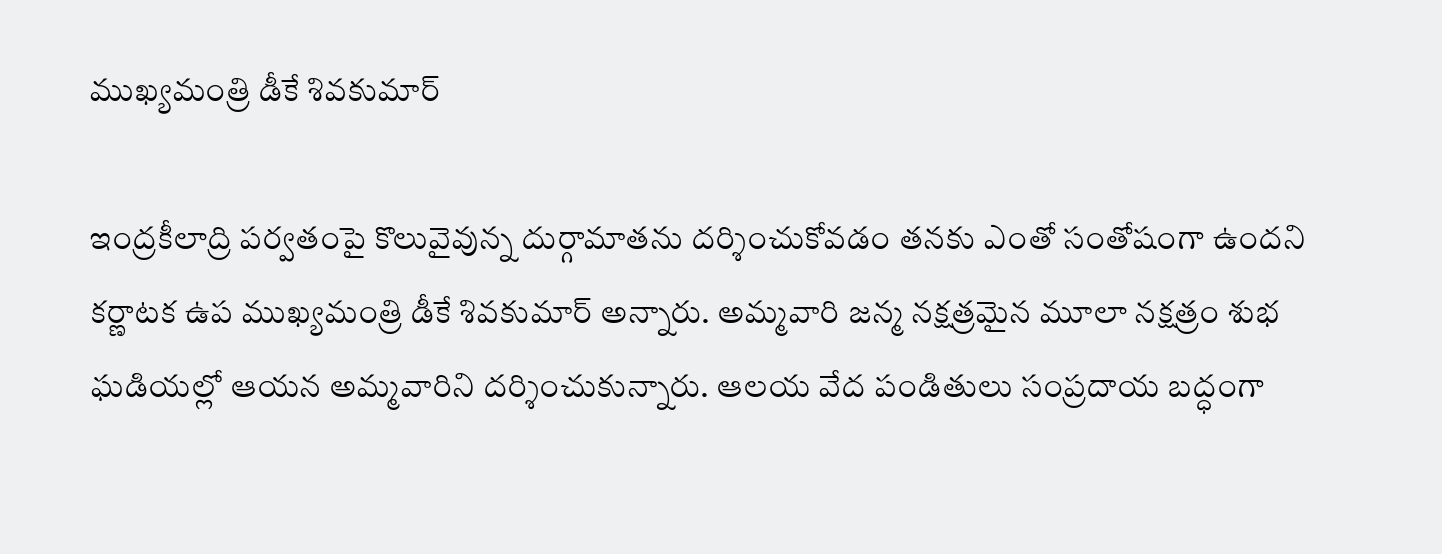ముఖ్యమంత్రి డీకే శివకుమార్

ఇంద్రకీలాద్రి పర్వతంపై కొలువైవున్న దుర్గామాతను దర్శించుకోవడం తనకు ఎంతో సంతోషంగా ఉందని కర్ణాటక ఉప ముఖ్యమంత్రి డీకే శివకుమార్ అన్నారు. అమ్మవారి జన్మ నక్షత్రమైన మూలా నక్షత్రం శుభ ఘడియల్లో ఆయన అమ్మవారిని దర్శించుకున్నారు. ఆలయ వేద పండితులు సంప్రదాయ బద్ధంగా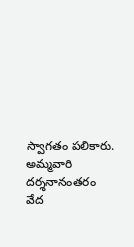స్వాగతం పలికారు. అమ్మవారి దర్శనానంతరం వేద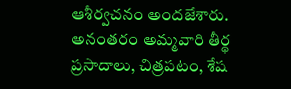ఆశీర్వచనం అందజేశారు. అనంతరం అమ్మవారి తీర్థ ప్రసాదాలు, చిత్రపటం, శేష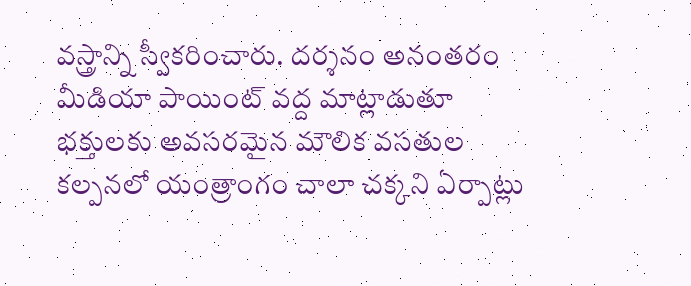వస్త్రాన్ని స్వీకరించారు. దర్శనం అనంతరం మీడియా పాయింట్ వద్ద మాట్లాడుతూ భక్తులకు అవసరమైన మౌలిక వసతుల కల్పనలో యంత్రాంగం చాలా చక్కని ఏర్పాట్లు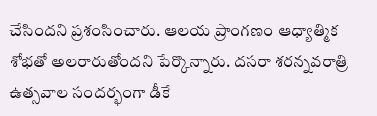చేసిందని ప్రశంసించారు. ఆలయ ప్రాంగణం ఆధ్యాత్మిక శోభతో అలరారుతోందని పేర్కొన్నారు. దసరా శరన్నవరాత్రి ఉత్సవాల సందర్భంగా డీకే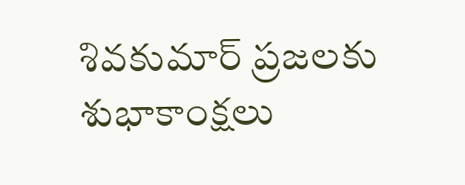శివకుమార్ ప్రజలకు శుభాకాంక్షలు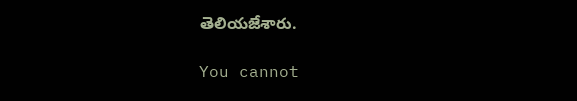తెలియజేశారు.

You cannot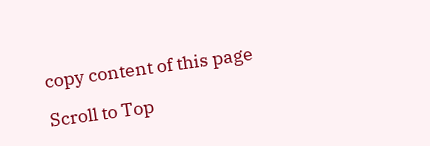copy content of this page

Scroll to Top